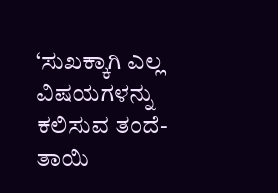‘ಸುಖಕ್ಕಾಗಿ ಎಲ್ಲ ವಿಷಯಗಳನ್ನು ಕಲಿಸುವ ತಂದೆ-ತಾಯಿ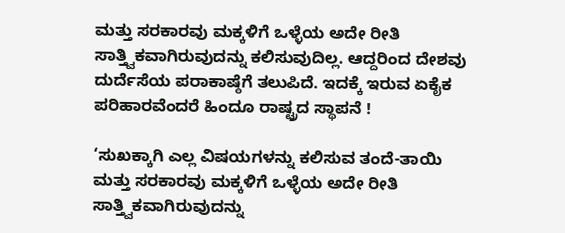ಮತ್ತು ಸರಕಾರವು ಮಕ್ಕಳಿಗೆ ಒಳ್ಳೆಯ ಅದೇ ರೀತಿ ಸಾತ್ತ್ವಿಕವಾಗಿರುವುದನ್ನು ಕಲಿಸುವುದಿಲ್ಲ. ಆದ್ದರಿಂದ ದೇಶವು ದುರ್ದೆಸೆಯ ಪರಾಕಾಷ್ಠೆಗೆ ತಲುಪಿದೆ. ಇದಕ್ಕೆ ಇರುವ ಏಕೈಕ ಪರಿಹಾರವೆಂದರೆ ಹಿಂದೂ ರಾಷ್ಟ್ರದ ಸ್ಥಾಪನೆ !

‘ಸುಖಕ್ಕಾಗಿ ಎಲ್ಲ ವಿಷಯಗಳನ್ನು ಕಲಿಸುವ ತಂದೆ-ತಾಯಿ ಮತ್ತು ಸರಕಾರವು ಮಕ್ಕಳಿಗೆ ಒಳ್ಳೆಯ ಅದೇ ರೀತಿ ಸಾತ್ತ್ವಿಕವಾಗಿರುವುದನ್ನು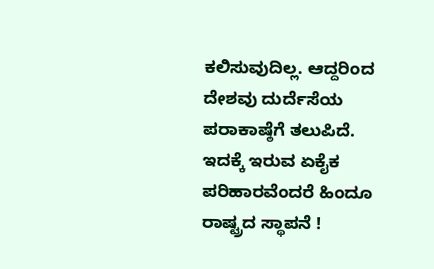ಕಲಿಸುವುದಿಲ್ಲ. ಆದ್ದರಿಂದ ದೇಶವು ದುರ್ದೆಸೆಯ ಪರಾಕಾಷ್ಠೆಗೆ ತಲುಪಿದೆ. ಇದಕ್ಕೆ ಇರುವ ಏಕೈಕ ಪರಿಹಾರವೆಂದರೆ ಹಿಂದೂ ರಾಷ್ಟ್ರದ ಸ್ಥಾಪನೆ !